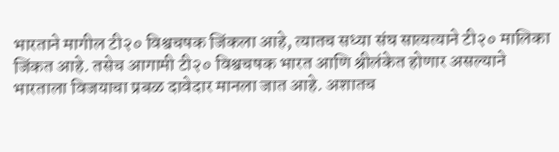भारताने मागील टी२० विश्वचषक जिंकला आहे, त्यातच सध्या संघ सात्यत्याने टी२० मालिका जिंकत आहे. तसेच आगामी टी२० विश्वचषक भारत आणि श्रीलंकेत होणार असल्याने भारताला विजयाचा प्रबळ दावेदार मानला जात आहे. अशातच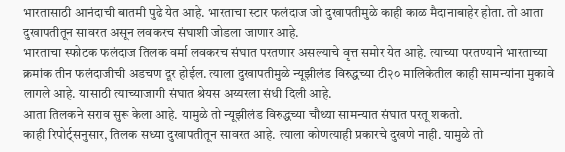भारतासाठी आनंदाची बातमी पुढे येत आहे. भारताचा स्टार फलंदाज जो दुखापतीमुळे काही काळ मैदानाबाहेर होता. तो आता दुखापतीतून सावरत असून लवकरच संघाशी जोडला जाणार आहे.
भारताचा स्फोटक फलंदाज तिलक वर्मा लवकरच संघात परतणार असल्याचे वृत्त समोर येत आहे. त्याच्या परतण्याने भारताच्या क्रमांक तीन फलंदाजीची अडचण दूर होईल. त्याला दुखापतीमुळे न्यूझीलंड विरुद्धच्या टी२० मालिकेतील काही सामन्यांना मुकावे लागले आहे. यासाठी त्याच्याजागी संघात श्रेयस अय्यरला संधी दिली आहे.
आता तिलकने सराव सुरू केला आहे. यामुळे तो न्यूझीलंड विरुद्धच्या चौथ्या सामन्यात संघात परतू शकतो.
काही रिपोर्ट्सनुसार, तिलक सध्या दुखापतीतून सावरत आहे. त्याला कोणत्याही प्रकारचे दुखणे नाही. यामुळे तो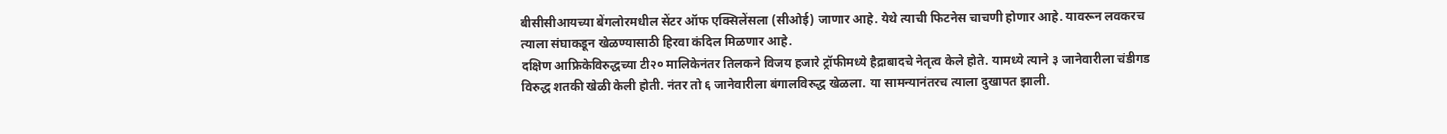बीसीसीआयच्या बेंगलोरमधील सेंटर ऑफ एक्सिलेंसला (सीओई) जाणार आहे. येथे त्याची फिटनेस चाचणी होणार आहे. यावरून लवकरच त्याला संघाकडून खेळण्यासाठी हिरवा कंदिल मिळणार आहे.
दक्षिण आफ्रिकेविरुद्धच्या टी२० मालिकेनंतर तिलकने विजय हजारे ट्रॉफीमध्ये हैद्राबादचे नेतृत्व केले होते. यामध्ये त्याने ३ जानेवारीला चंडीगड विरुद्ध शतकी खेळी केली होती. नंतर तो ६ जानेवारीला बंगालविरुद्ध खेळला. या सामन्यानंतरच त्याला दुखापत झाली.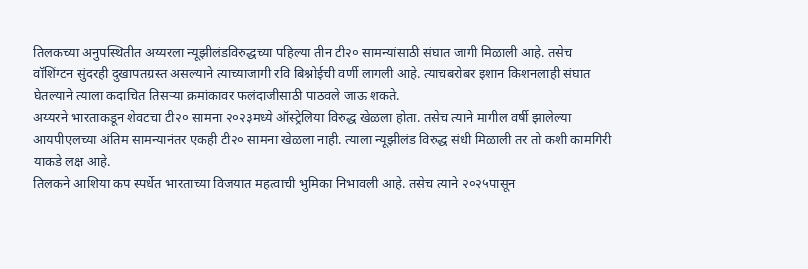तिलकच्या अनुपस्थितीत अय्यरला न्यूझीलंडविरुद्धच्या पहिल्या तीन टी२० सामन्यांसाठी संघात जागी मिळाली आहे. तसेच वॉशिंग्टन सुंदरही दुखापतग्रस्त असल्याने त्याच्याजागी रवि बिश्नोईची वर्णी लागली आहे. त्याचबरोबर इशान किशनलाही संघात घेतल्याने त्याला कदाचित तिसऱ्या क्रमांकावर फलंदाजीसाठी पाठवले जाऊ शकते.
अय्यरने भारताकडून शेवटचा टी२० सामना २०२३मध्ये ऑस्ट्रेलिया विरुद्ध खेळला होता. तसेच त्याने मागील वर्षी झालेल्या आयपीएलच्या अंतिम सामन्यानंतर एकही टी२० सामना खेळला नाही. त्याला न्यूझीलंड विरुद्ध संधी मिळाली तर तो कशी कामगिरी याकडे लक्ष आहे.
तिलकने आशिया कप स्पर्धेत भारताच्या विजयात महत्वाची भुमिका निभावली आहे. तसेच त्याने २०२५पासून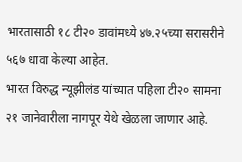भारतासाठी १८ टी२० डावांमध्ये ४७.२५च्या सरासरीने ५६७ धावा केल्या आहेत.
भारत विरुद्ध न्यूझीलंड यांच्यात पहिला टी२० सामना २१ जानेवारीला नागपूर येथे खेळला जाणार आहे.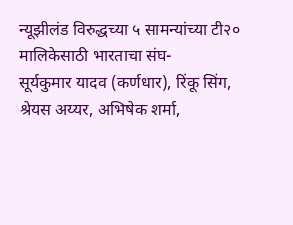न्यूझीलंड विरुद्धच्या ५ सामन्यांच्या टी२० मालिकेसाठी भारताचा संघ-
सूर्यकुमार यादव (कर्णधार), रिंकू सिंग, श्रेयस अय्यर, अभिषेक शर्मा,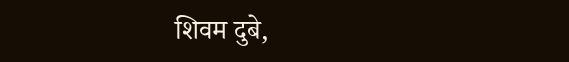शिवम दुबे,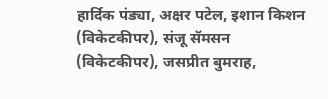हार्दिक पंड्या, अक्षर पटेल, इशान किशन (विकेटकीपर), संजू सॅमसन (विकेटकीपर), जसप्रीत बुमराह,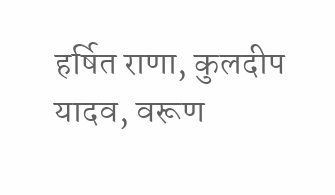हर्षित राणा, कुलदीप यादव, वरूण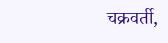चक्रवर्ती,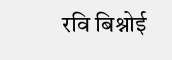रवि बिश्नोई